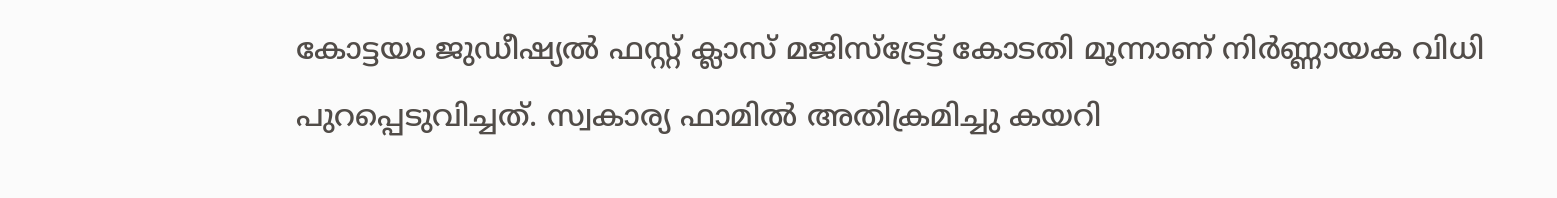കോട്ടയം ജുഡീഷ്യൽ ഫസ്റ്റ് ക്ലാസ് മജിസ്ട്രേട്ട് കോടതി മൂന്നാണ് നിർണ്ണായക വിധി പുറപ്പെടുവിച്ചത്. സ്വകാര്യ ഫാമിൽ അതിക്രമിച്ചു കയറി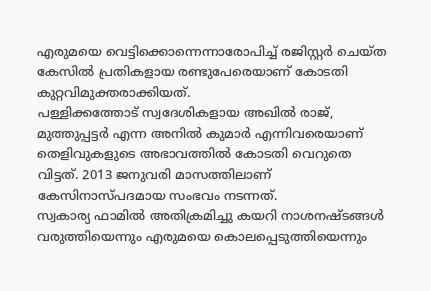എരുമയെ വെട്ടിക്കൊന്നെന്നാരോപിച്ച് രജിസ്റ്റർ ചെയ്ത കേസിൽ പ്രതികളായ രണ്ടുപേരെയാണ് കോടതി കുറ്റവിമുക്തരാക്കിയത്.
പള്ളിക്കത്തോട് സ്വദേശികളായ അഖിൽ രാജ്, മുത്തുപ്പട്ടർ എന്ന അനിൽ കുമാർ എന്നിവരെയാണ് തെളിവുകളുടെ അഭാവത്തിൽ കോടതി വെറുതെ വിട്ടത്. 2013 ജനുവരി മാസത്തിലാണ് കേസിനാസ്പദമായ സംഭവം നടന്നത്.
സ്വകാര്യ ഫാമിൽ അതിക്രമിച്ചു കയറി നാശനഷ്ടങ്ങൾ വരുത്തിയെന്നും എരുമയെ കൊലപ്പെടുത്തിയെന്നും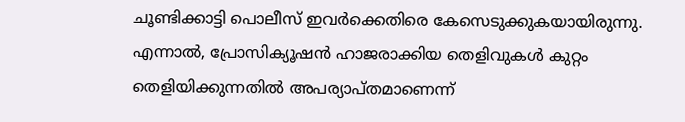ചൂണ്ടിക്കാട്ടി പൊലീസ് ഇവർക്കെതിരെ കേസെടുക്കുകയായിരുന്നു. എന്നാൽ, പ്രോസിക്യൂഷൻ ഹാജരാക്കിയ തെളിവുകൾ കുറ്റം തെളിയിക്കുന്നതിൽ അപര്യാപ്തമാണെന്ന്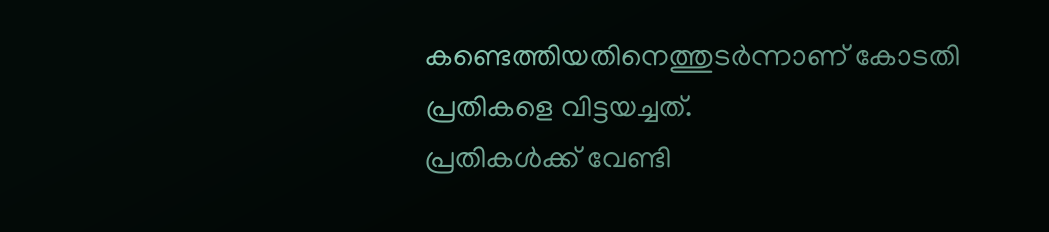കണ്ടെത്തിയതിനെത്തുടർന്നാണ് കോടതി പ്രതികളെ വിട്ടയച്ചത്.
പ്രതികൾക്ക് വേണ്ടി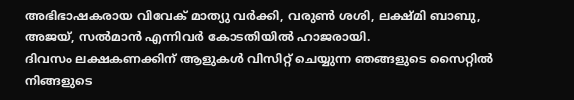അഭിഭാഷകരായ വിവേക് മാത്യു വർക്കി, വരുൺ ശശി, ലക്ഷ്മി ബാബു, അജയ്, സൽമാൻ എന്നിവർ കോടതിയിൽ ഹാജരായി.
ദിവസം ലക്ഷകണക്കിന് ആളുകൾ വിസിറ്റ് ചെയ്യുന്ന ഞങ്ങളുടെ സൈറ്റിൽ നിങ്ങളുടെ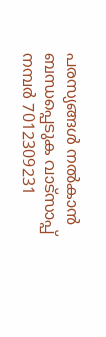പരസ്യങ്ങൾ നൽകാൻ ബന്ധപ്പെടുക വാട്സാപ്പ് നമ്പർ 7012309231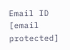Email ID [email protected]